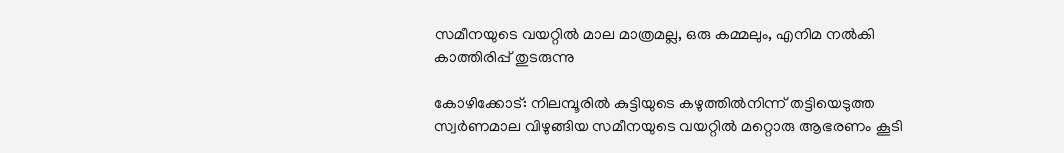സമീനയുടെ വയറ്റിൽ മാല മാത്രമല്ല, ഒരു കമ്മലും, എനിമ നൽകി കാത്തിരിപ്പ് തുടരുന്നു

കോഴിക്കോട്: നിലമ്പൂരിൽ കുട്ടിയുടെ കഴുത്തിൽനിന്ന് തട്ടിയെടുത്ത സ്വർണമാല വിഴുങ്ങിയ സമീനയുടെ വയറ്റിൽ മറ്റൊരു ആഭരണം കൂടി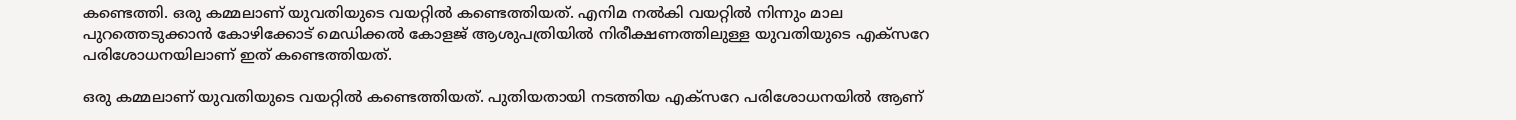കണ്ടെത്തി. ഒരു കമ്മലാണ് യുവതിയുടെ വയറ്റിൽ കണ്ടെത്തിയത്. എനിമ നൽകി വയറ്റിൽ നിന്നും മാല പുറത്തെടുക്കാൻ കോഴിക്കോട് മെഡിക്കൽ കോളജ് ആശുപത്രിയിൽ നിരീക്ഷണത്തിലുള്ള യുവതിയുടെ എക്സറേ പരിശോധനയിലാണ് ഇത് കണ്ടെത്തിയത്.

ഒരു കമ്മലാണ് യുവതിയുടെ വയറ്റിൽ കണ്ടെത്തിയത്. പുതിയതായി നടത്തിയ എക്സറേ പരിശോധനയിൽ ആണ്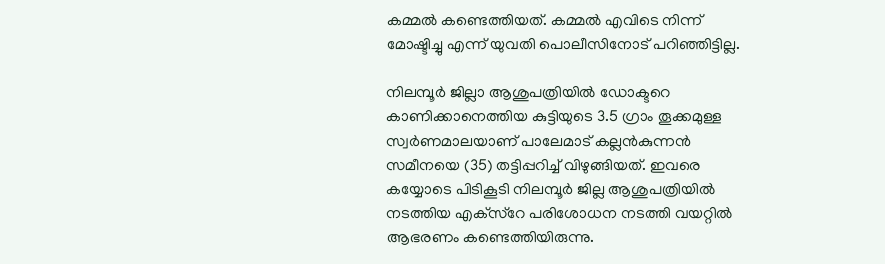കമ്മൽ കണ്ടെത്തിയത്. കമ്മൽ എവിടെ നിന്ന് മോഷ്ടിച്ചു എന്ന് യുവതി പൊലീസിനോട് പറിഞ്ഞിട്ടില്ല.

നിലമ്പൂർ ജില്ലാ ആശുപത്രിയിൽ ഡോക്ടറെ കാണിക്കാനെത്തിയ കുട്ടിയുടെ 3.5 ഗ്രാം തൂക്കമുള്ള സ്വർണമാലയാണ് പാലേമാട് കല്ലൻകുന്നൻ സമീനയെ (35) തട്ടിപ്പറിച്ച് വിഴുങ്ങിയത്. ഇവരെ കയ്യോടെ പിടികൂടി നിലമ്പൂർ ജില്ല ആശുപത്രിയിൽ നടത്തിയ എക്‌സ്റേ പരിശോധന നടത്തി വയറ്റിൽ ആഭരണം കണ്ടെത്തിയിരുന്നു.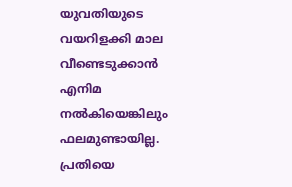യുവതിയുടെ വയറിളക്കി മാല വീണ്ടെടുക്കാൻ എനിമ നൽകിയെങ്കിലും ഫലമുണ്ടായില്ല. പ്രതിയെ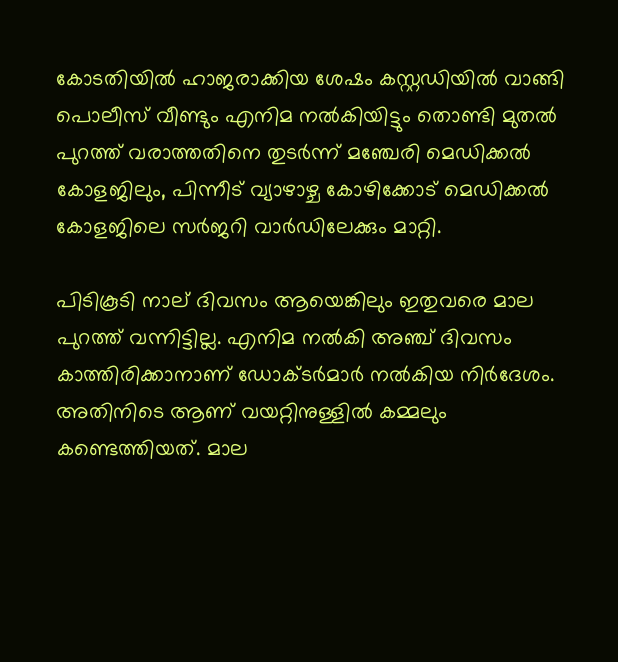കോടതിയിൽ ഹാജരാക്കിയ ശേഷം കസ്റ്റഡിയിൽ വാങ്ങി പൊലീസ് വീണ്ടും എനിമ നൽകിയിട്ടും തൊണ്ടി മുതൽ പുറത്ത് വരാത്തതിനെ തുടർന്ന് മഞ്ചേരി മെഡിക്കൽ കോളജിലും, പിന്നീട് വ്യാഴാഴ്ച കോഴിക്കോട് മെഡിക്കൽ കോളജിലെ സർജറി വാർഡിലേക്കും മാറ്റി.

പിടികൂടി നാല് ദിവസം ആയെങ്കിലും ഇതുവരെ മാല പുറത്ത് വന്നിട്ടില്ല. എനിമ നൽകി അഞ്ച് ദിവസം കാത്തിരിക്കാനാണ് ഡോക്ടർമാർ നൽകിയ നിർദേശം. അതിനിടെ ആണ് വയറ്റിനുള്ളിൽ കമ്മലും കണ്ടെത്തിയത്. മാല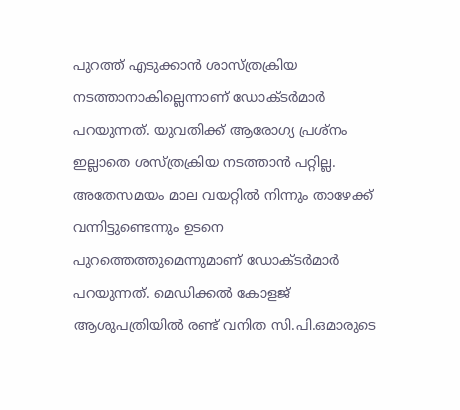പുറത്ത് എടുക്കാൻ ശാസ്ത്രക്രിയ നടത്താനാകില്ലെന്നാണ് ഡോക്ടർമാർ പറയുന്നത്. യുവതിക്ക് ആരോഗ്യ പ്രശ്നം ഇല്ലാതെ ശസ്ത്രക്രിയ നടത്താൻ പറ്റില്ല. അതേസമയം മാല വയറ്റിൽ നിന്നും താഴേക്ക് വന്നിട്ടുണ്ടെന്നും ഉടനെ പുറത്തെത്തുമെന്നുമാണ് ഡോക്ടർമാർ പറയുന്നത്. മെഡിക്കൽ കോളജ് ആശുപത്രിയിൽ രണ്ട് വനിത സി.പി.ഒമാരുടെ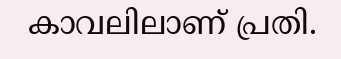കാവലിലാണ് പ്രതി.